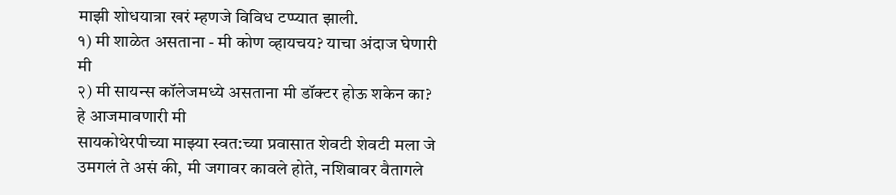माझी शोधयात्रा खरं म्हणजे विविध टप्प्यात झाली.
१) मी शाळेत असताना - मी कोण व्हायचय? याचा अंदाज घेणारी मी
२) मी सायन्स कॉलेजमध्ये असताना मी डॉक्टर होऊ शकेन का? हे आजमावणारी मी
सायकोथेरपीच्या माझ्या स्वत:च्या प्रवासात शेवटी शेवटी मला जे उमगलं ते असं की, मी जगावर कावले होते, नशिबावर वैतागले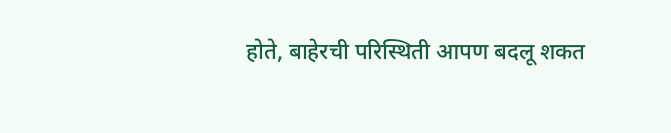होते, बाहेरची परिस्थिती आपण बदलू शकत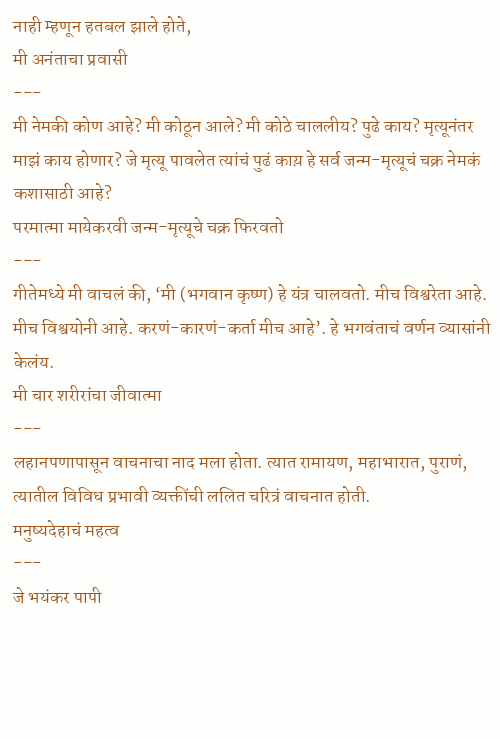नाही म्हणून हतबल झाले होते,
मी अनंताचा प्रवासी
---
मी नेमकी कोण आहे? मी कोठून आले? मी कोठे चाललीय? पुढे काय? मृत्यूनंतर माझं काय होणार? जे मृत्यू पावलेत त्यांचं पुढं काय़ हे सर्व जन्म-मृत्यूचं चक्र नेमकं कशासाठी आहे?
परमात्मा मायेकरवी जन्म-मृत्यूचे चक्र फिरवतो
---
गीतेमध्ये मी वाचलं की, ‘मी (भगवान कृष्ण) हे यंत्र चालवतो. मीच विश्वरेता आहे. मीच विश्वयोनी आहे. करणं-कारणं-कर्ता मीच आहे’. हे भगवंताचं वर्णन व्यासांनी केलंय.
मी चार शरीरांचा जीवात्मा
---
लहानपणापासून वाचनाचा नाद मला होता. त्यात रामायण, महाभारात, पुराणं, त्यातील विविध प्रभावी व्यक्तींची ललित चरित्रं वाचनात होती.
मनुष्यदेहाचं महत्व
---
जे भयंकर पापी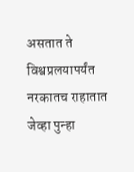असतात ते विश्वप्रलयापर्यंत नरकातच राहातात जेव्हा पुन्हा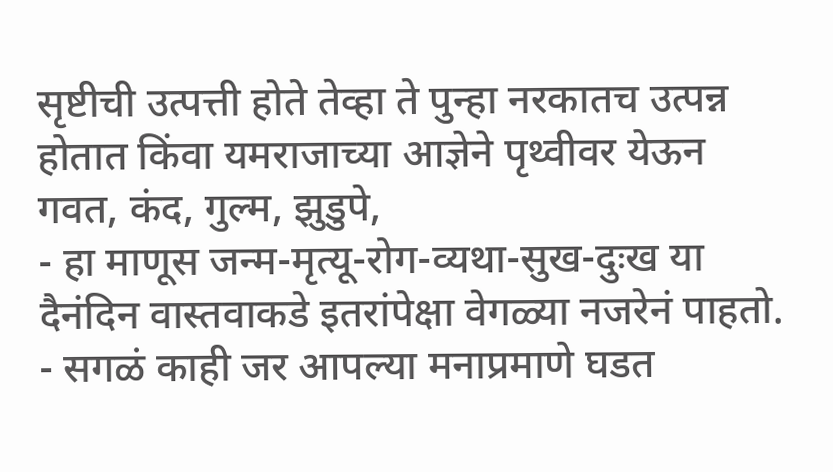सृष्टीची उत्पत्ती होते तेव्हा ते पुन्हा नरकातच उत्पन्न होतात किंवा यमराजाच्या आज्ञेने पृथ्वीवर येऊन गवत, कंद, गुल्म, झुडुपे,
- हा माणूस जन्म-मृत्यू-रोग-व्यथा-सुख-दुःख या दैनंदिन वास्तवाकडे इतरांपेक्षा वेगळ्या नजरेनं पाहतो.
- सगळं काही जर आपल्या मनाप्रमाणे घडत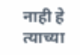नाही हे त्याच्या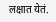लक्षात येतं.